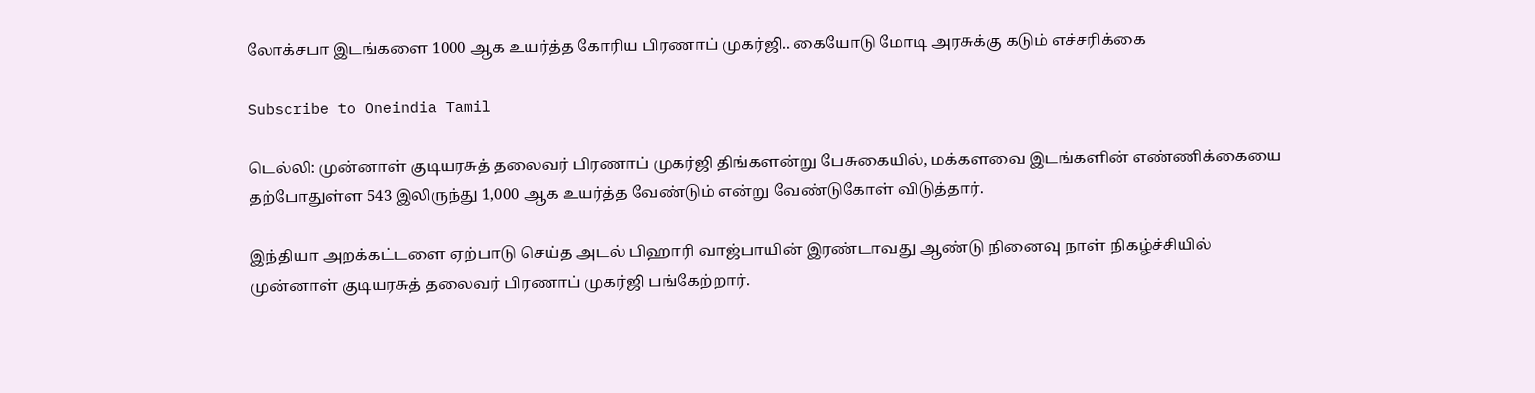லோக்சபா இடங்களை 1000 ஆக உயர்த்த கோரிய பிரணாப் முகர்ஜி.. கையோடு மோடி அரசுக்கு கடும் எச்சரிக்கை

Subscribe to Oneindia Tamil

டெல்லி: முன்னாள் குடியரசுத் தலைவர் பிரணாப் முகர்ஜி திங்களன்று பேசுகையில், மக்களவை இடங்களின் எண்ணிக்கையை தற்போதுள்ள 543 இலிருந்து 1,000 ஆக உயர்த்த வேண்டும் என்று வேண்டுகோள் விடுத்தார்.

இந்தியா அறக்கட்டளை ஏற்பாடு செய்த அடல் பிஹாரி வாஜ்பாயின் இரண்டாவது ஆண்டு நினைவு நாள் நிகழ்ச்சியில் முன்னாள் குடியரசுத் தலைவர் பிரணாப் முகர்ஜி பங்கேற்றார்.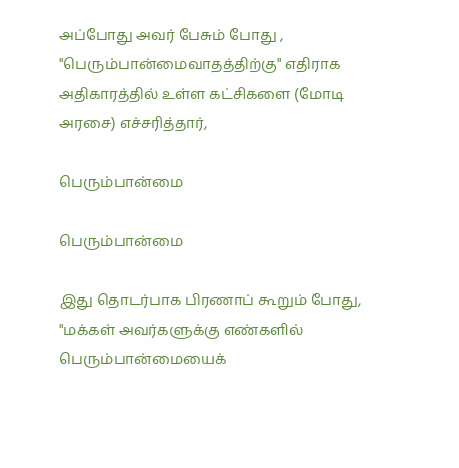அப்போது அவர் பேசும் போது , "பெரும்பான்மைவாதத்திற்கு" எதிராக அதிகாரத்தில் உள்ள கட்சிகளை (மோடி அரசை) எச்சரித்தார்,

பெரும்பான்மை

பெரும்பான்மை

இது தொடர்பாக பிரணாப் கூறும் போது, "மக்கள் அவர்களுக்கு எண்களில் பெரும்பான்மையைக்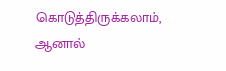கொடுத்திருக்கலாம், ஆனால்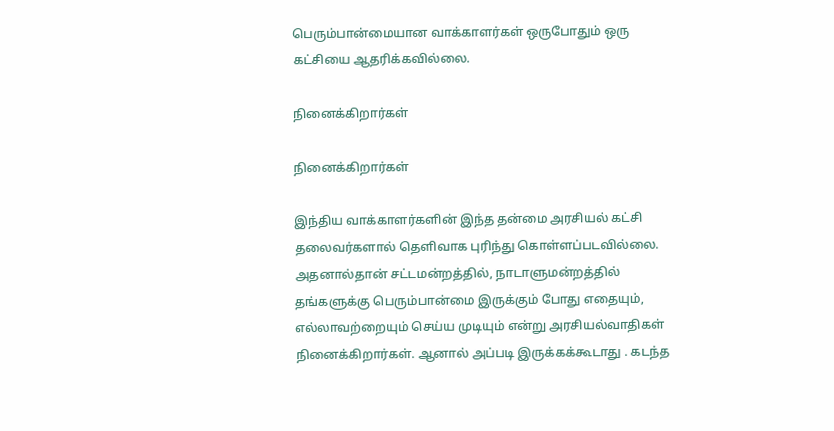பெரும்பான்மையான வாக்காளர்கள் ஒருபோதும் ஒரு கட்சியை ஆதரிக்கவில்லை.

நினைக்கிறார்கள்

நினைக்கிறார்கள்

இந்திய வாக்காளர்களின் இந்த தன்மை அரசியல் கட்சி தலைவர்களால் தெளிவாக புரிந்து கொள்ளப்படவில்லை. அதனால்தான் சட்டமன்றத்தில், நாடாளுமன்றத்தில் தங்களுக்கு பெரும்பான்மை இருக்கும் போது எதையும், எல்லாவற்றையும் செய்ய முடியும் என்று அரசியல்வாதிகள் நினைக்கிறார்கள். ஆனால் அப்படி இருக்கக்கூடாது . கடந்த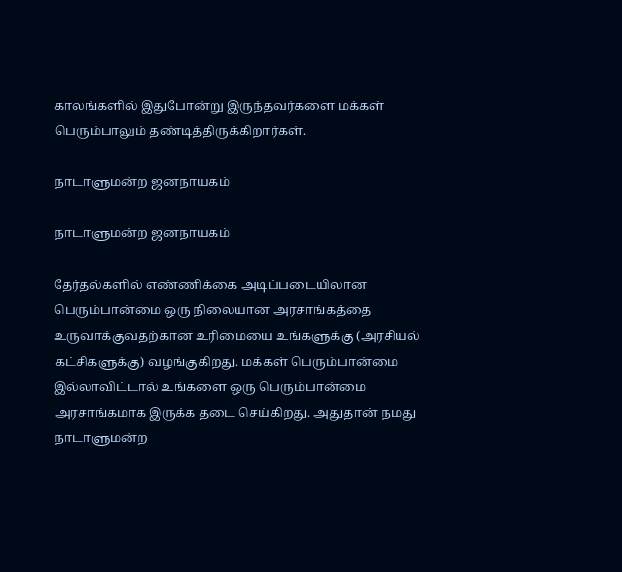காலங்களில் இதுபோன்று இருந்தவர்களை மக்கள் பெரும்பாலும் தண்டித்திருக்கிறார்கள்.

நாடாளுமன்ற ஜனநாயகம்

நாடாளுமன்ற ஜனநாயகம்

தேர்தல்களில் எண்ணிக்கை அடிப்படையிலான பெரும்பான்மை ஒரு நிலையான அரசாங்கத்தை உருவாக்குவதற்கான உரிமையை உங்களுக்கு (அரசியல் கட்சிகளுக்கு) வழங்குகிறது. மக்கள் பெரும்பான்மை இல்லாவிட்டால் உங்களை ஒரு பெரும்பான்மை அரசாங்கமாக இருக்க தடை செய்கிறது. அதுதான் நமது நாடாளுமன்ற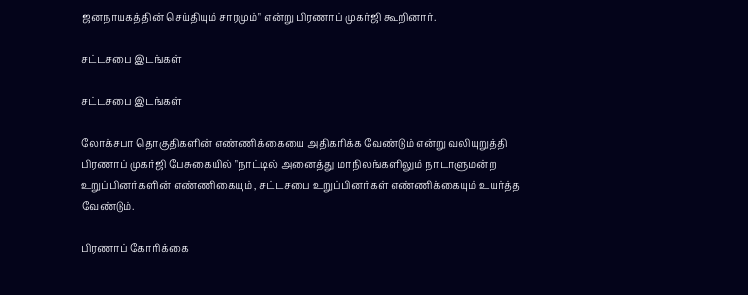ஜனநாயகத்தின் செய்தியும் சாரமும்" என்று பிரணாப் முகர்ஜி கூறினார்.

சட்டசபை இடங்கள்

சட்டசபை இடங்கள்

லோக்சபா தொகுதிகளின் எண்ணிக்கையை அதிகரிக்க வேண்டும் என்று வலியுறுத்தி பிரணாப் முகர்ஜி பேசுகையில் "நாட்டில் அனைத்து மாநிலங்களிலும் நாடாளுமன்ற உறுப்பினர்களின் எண்ணிகையும் , சட்டசபை உறுப்பினர்கள் எண்ணிக்கையும் உயர்த்த வேண்டும்.

பிரணாப் கோரிக்கை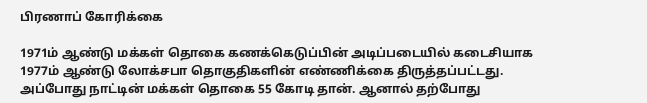பிரணாப் கோரிக்கை

1971ம் ஆண்டு மக்கள் தொகை கணக்கெடுப்பின் அடிப்படையில் கடைசியாக 1977ம் ஆண்டு லோக்சபா தொகுதிகளின் எண்ணிக்கை திருத்தப்பட்டது. அப்போது நாட்டின் மக்கள் தொகை 55 கோடி தான். ஆனால் தற்போது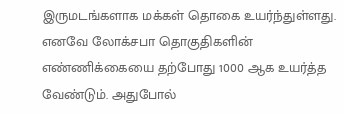இருமடங்களாக மக்கள் தொகை உயர்ந்துள்ளது. எனவே லோக்சபா தொகுதிகளின் எண்ணிக்கையை தற்போது 1000 ஆக உயர்த்த வேண்டும். அதுபோல்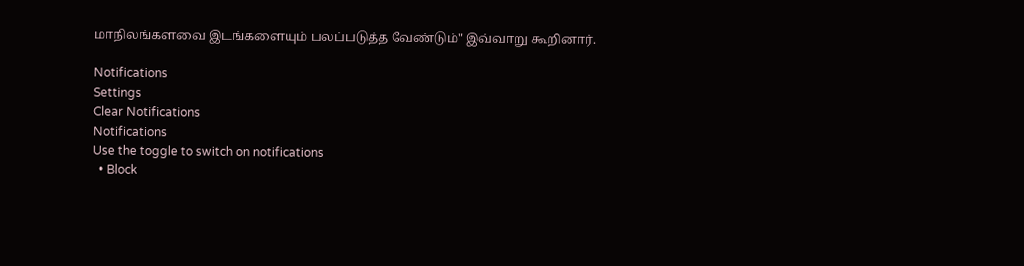மாநிலங்களவை இடங்களையும் பலப்படுத்த வேண்டும்" இவ்வாறு கூறினார்.

Notifications
Settings
Clear Notifications
Notifications
Use the toggle to switch on notifications
  • Block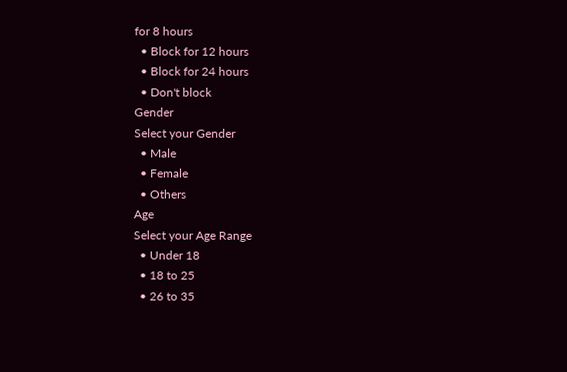for 8 hours
  • Block for 12 hours
  • Block for 24 hours
  • Don't block
Gender
Select your Gender
  • Male
  • Female
  • Others
Age
Select your Age Range
  • Under 18
  • 18 to 25
  • 26 to 35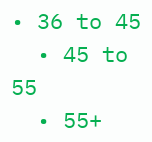• 36 to 45
  • 45 to 55
  • 55+